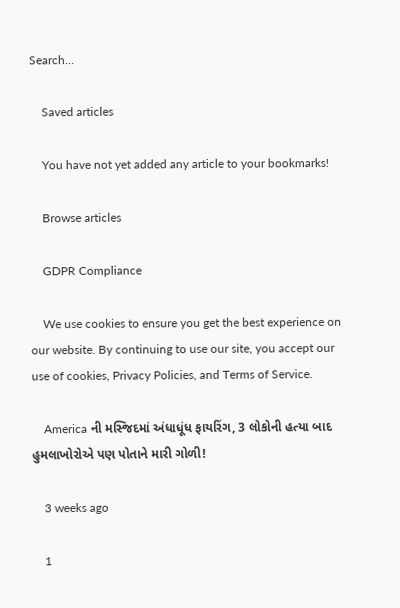Search…

    Saved articles

    You have not yet added any article to your bookmarks!

    Browse articles

    GDPR Compliance

    We use cookies to ensure you get the best experience on our website. By continuing to use our site, you accept our use of cookies, Privacy Policies, and Terms of Service.

    America ની મસ્જિદમાં અંધાધૂંધ ફાયરિંગ, 3 લોકોની હત્યા બાદ હુમલાખોરોએ પણ પોતાને મારી ગોળી!

    3 weeks ago

    1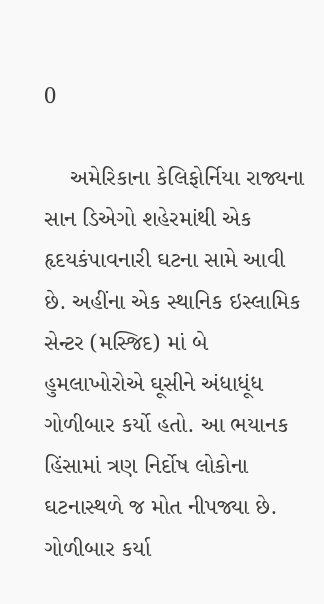0

    અમેરિકાના કેલિફોર્નિયા રાજ્યના સાન ડિએગો શહેરમાંથી એક હૃદયકંપાવનારી ઘટના સામે આવી છે. અહીંના એક સ્થાનિક ઇસ્લામિક સેન્ટર (મસ્જિદ) માં બે હુમલાખોરોએ ઘૂસીને અંધાધૂંધ ગોળીબાર કર્યો હતો. આ ભયાનક હિંસામાં ત્રણ નિર્દોષ લોકોના ઘટનાસ્થળે જ મોત નીપજ્યા છે. ગોળીબાર કર્યા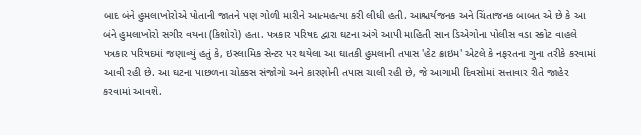બાદ બંને હુમલાખોરોએ પોતાની જાતને પણ ગોળી મારીને આત્મહત્યા કરી લીધી હતી. આશ્ચર્યજનક અને ચિંતાજનક બાબત એ છે કે આ બંને હુમલાખોરો સગીર વયના (કિશોરો) હતા. પત્રકાર પરિષદ દ્વારા ઘટના અંગે આપી માહિતી સાન ડિએગોના પોલીસ વડા સ્કોટ વાહલે પત્રકાર પરિષદમાં જણાવ્યું હતું કે, ઇસ્લામિક સેન્ટર પર થયેલા આ ઘાતકી હુમલાની તપાસ 'હેટ ક્રાઇમ' એટલે કે નફરતના ગુના તરીકે કરવામાં આવી રહી છે. આ ઘટના પાછળના ચોક્કસ સંજોગો અને કારણોની તપાસ ચાલી રહી છે, જે આગામી દિવસોમાં સત્તાવાર રીતે જાહેર કરવામાં આવશે.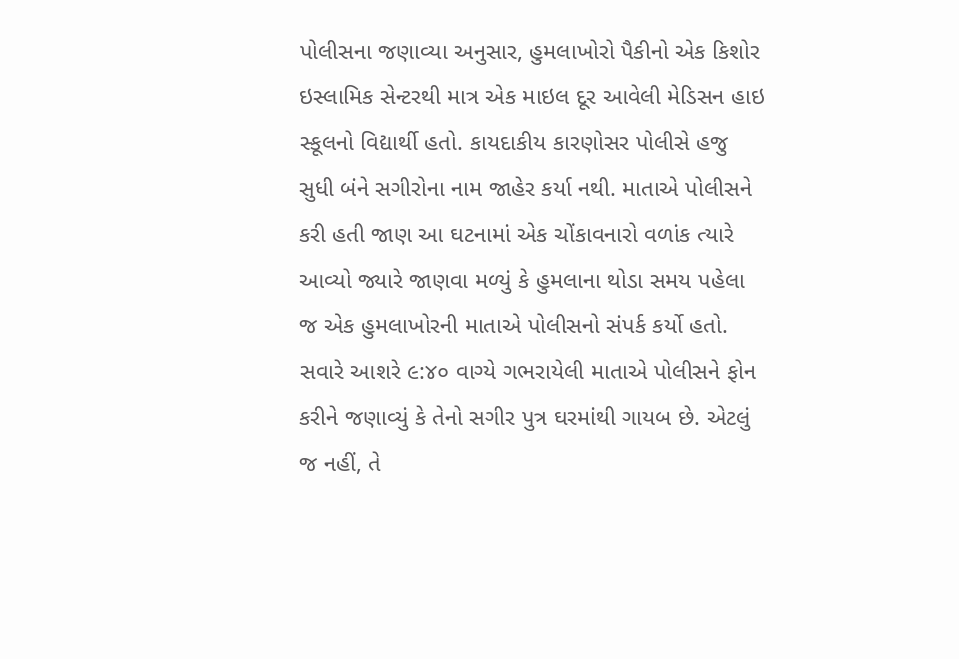પોલીસના જણાવ્યા અનુસાર, હુમલાખોરો પૈકીનો એક કિશોર ઇસ્લામિક સેન્ટરથી માત્ર એક માઇલ દૂર આવેલી મેડિસન હાઇ સ્કૂલનો વિદ્યાર્થી હતો. કાયદાકીય કારણોસર પોલીસે હજુ સુધી બંને સગીરોના નામ જાહેર કર્યા નથી. માતાએ પોલીસને કરી હતી જાણ આ ઘટનામાં એક ચોંકાવનારો વળાંક ત્યારે આવ્યો જ્યારે જાણવા મળ્યું કે હુમલાના થોડા સમય પહેલા જ એક હુમલાખોરની માતાએ પોલીસનો સંપર્ક કર્યો હતો. સવારે આશરે ૯:૪૦ વાગ્યે ગભરાયેલી માતાએ પોલીસને ફોન કરીને જણાવ્યું કે તેનો સગીર પુત્ર ઘરમાંથી ગાયબ છે. એટલું જ નહીં, તે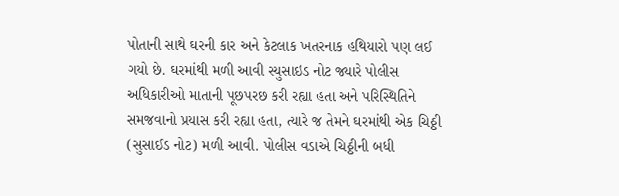પોતાની સાથે ઘરની કાર અને કેટલાક ખતરનાક હથિયારો પણ લઈ ગયો છે. ઘરમાંથી મળી આવી સ્યુસાઇડ નોટ જ્યારે પોલીસ અધિકારીઓ માતાની પૂછપરછ કરી રહ્યા હતા અને પરિસ્થિતિને સમજવાનો પ્રયાસ કરી રહ્યા હતા, ત્યારે જ તેમને ઘરમાંથી એક ચિઠ્ઠી (સુસાઈડ નોટ) મળી આવી. પોલીસ વડાએ ચિઠ્ઠીની બધી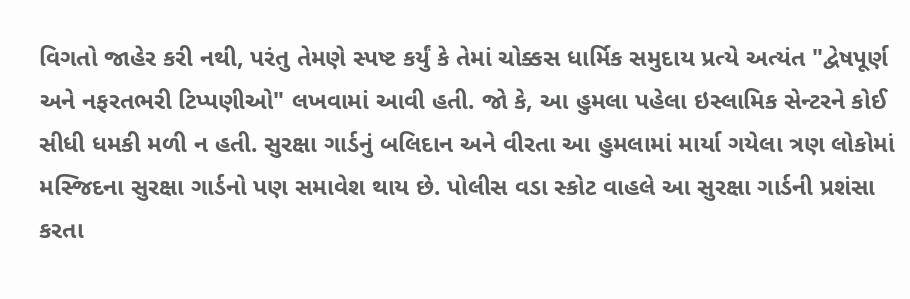વિગતો જાહેર કરી નથી, પરંતુ તેમણે સ્પષ્ટ કર્યું કે તેમાં ચોક્કસ ધાર્મિક સમુદાય પ્રત્યે અત્યંત "દ્વેષપૂર્ણ અને નફરતભરી ટિપ્પણીઓ" લખવામાં આવી હતી. જો કે, આ હુમલા પહેલા ઇસ્લામિક સેન્ટરને કોઈ સીધી ધમકી મળી ન હતી. સુરક્ષા ગાર્ડનું બલિદાન અને વીરતા આ હુમલામાં માર્યા ગયેલા ત્રણ લોકોમાં મસ્જિદના સુરક્ષા ગાર્ડનો પણ સમાવેશ થાય છે. પોલીસ વડા સ્કોટ વાહલે આ સુરક્ષા ગાર્ડની પ્રશંસા કરતા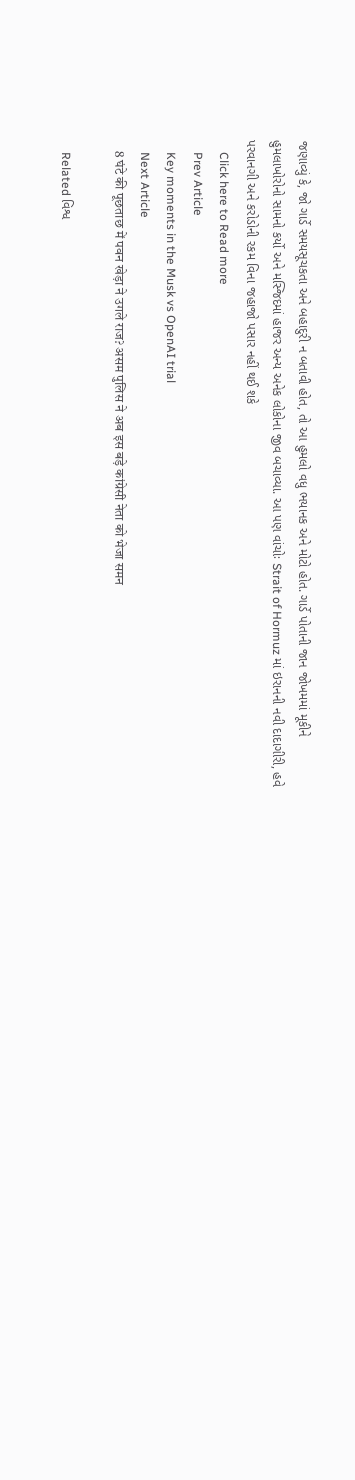જણાવ્યું કે, જો ગાર્ડે સમયસૂચકતા અને બહાદુરી ન બતાવી હોત, તો આ હુમલો વધુ ભયાનક અને મોટો હોત. ગાર્ડે પોતાની જાન જોખમમાં મૂકીને હુમલાખોરોનો સામનો કર્યો અને મસ્જિદમાં હાજર અન્ય અનેક લોકોના જીવ બચાવ્યા. આ પણ વાંચોઃ Strait of Hormuz માં ઇરાનની નવી દાદાગીરી, હવે પરવાનગી અને કરોડોની રકમ વિના જહાજો પસાર નહીં થઈ શકે
    Click here to Read more
    Prev Article
    Key moments in the Musk vs OpenAI trial
    Next Article
    8 घंटे की पूछताछ में पवन खेड़ा ने उगले राज? असम पुलिस ने अब इस बड़े कांग्रेसी नेता को भेजा समन

    Related વિશ્વ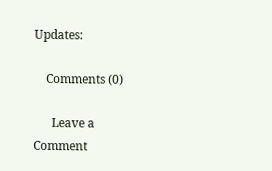Updates:

    Comments (0)

      Leave a Comment